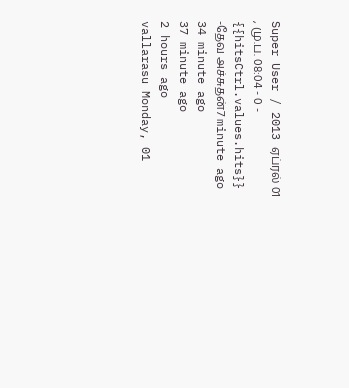Super User / 2013 ஏப்ரல் 01 , மு.ப. 08:04 - 0 - {{hitsCtrl.values.hits}}
-தேவ அச்சுதன்7 minute ago
34 minute ago
37 minute ago
2 hours ago
vallarasu Monday, 01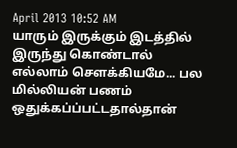April 2013 10:52 AM
யாரும் இருக்கும் இடத்தில் இருந்து கொண்டால் எல்லாம் சௌக்கியமே... பல மில்லியன் பணம் ஒதுக்கப்ப்பட்டதால்தான்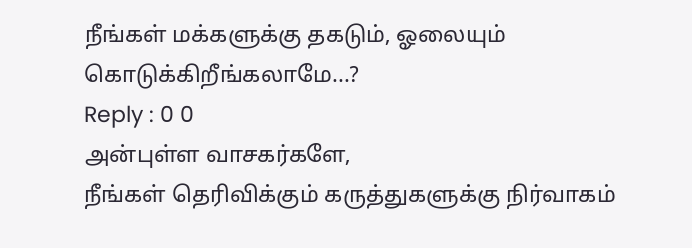நீங்கள் மக்களுக்கு தகடும், ஓலையும் கொடுக்கிறீங்கலாமே...?
Reply : 0 0
அன்புள்ள வாசகர்களே,
நீங்கள் தெரிவிக்கும் கருத்துகளுக்கு நிர்வாகம்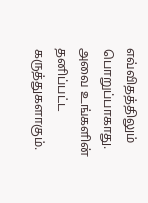எவ்விதத்திலும் பொறுப்பாகாது. அவை உங்களின் தனிப்பட்ட கருத்துகளாகும்.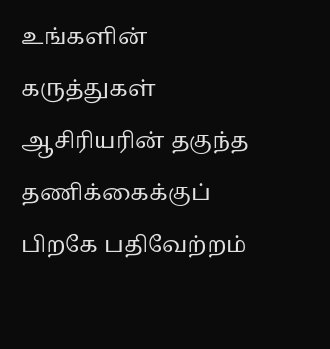உங்களின் கருத்துகள் ஆசிரியரின் தகுந்த தணிக்கைக்குப் பிறகே பதிவேற்றம்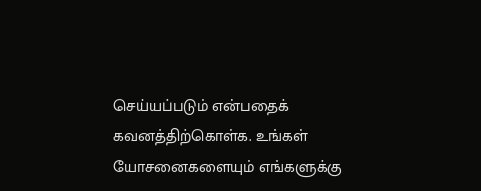செய்யப்படும் என்பதைக் கவனத்திற்கொள்க. உங்கள் யோசனைகளையும் எங்களுக்கு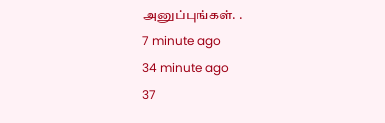அனுப்புங்கள். .
7 minute ago
34 minute ago
37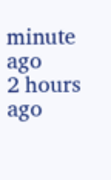minute ago
2 hours ago